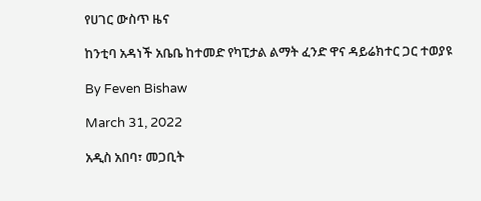የሀገር ውስጥ ዜና

ከንቲባ አዳነች አቤቤ ከተመድ የካፒታል ልማት ፈንድ ዋና ዳይሬክተር ጋር ተወያዩ

By Feven Bishaw

March 31, 2022

አዲስ አበባ፣ መጋቢት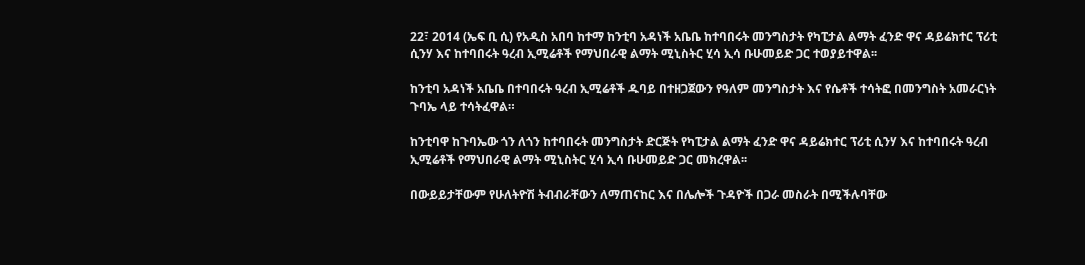22፣ 2014 (ኤፍ ቢ ሲ) የአዲስ አበባ ከተማ ከንቲባ አዳነች አቤቤ ከተባበሩት መንግስታት የካፒታል ልማት ፈንድ ዋና ዳይሬክተር ፕሪቲ ሲንሃ እና ከተባበሩት ዓረብ ኢሚሬቶች የማህበራዊ ልማት ሚኒስትር ሂሳ ኢሳ ቡሁመይድ ጋር ተወያይተዋል፡፡

ከንቲባ አዳነች አቤቤ በተባበሩት ዓረብ ኢሚሬቶች ዱባይ በተዘጋጀውን የዓለም መንግስታት እና የሴቶች ተሳትፎ በመንግስት አመራርነት ጉባኤ ላይ ተሳትፈዋል።

ከንቲባዋ ከጉባኤው ጎን ለጎን ከተባበሩት መንግስታት ድርጅት የካፒታል ልማት ፈንድ ዋና ዳይሬክተር ፕሪቲ ሲንሃ እና ከተባበሩት ዓረብ ኢሚሬቶች የማህበራዊ ልማት ሚኒስትር ሂሳ ኢሳ ቡሁመይድ ጋር መክረዋል፡፡

በውይይታቸውም የሁለትዮሽ ትብብራቸውን ለማጠናከር እና በሌሎች ጉዳዮች በጋራ መስራት በሚችሉባቸው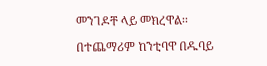መንገዶቸ ላይ መክረዋል፡፡

በተጨማሪም ከንቲባዋ በዱባይ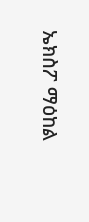ኤክስፖ ማዕከል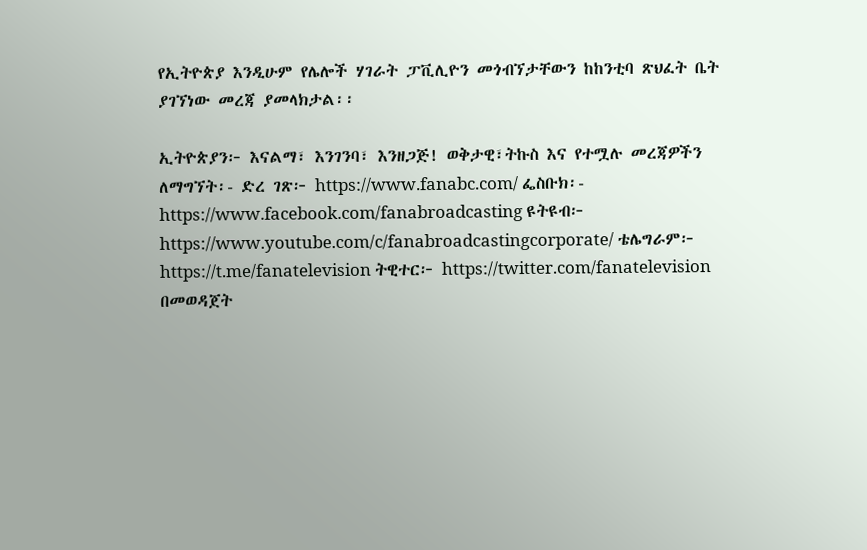የኢትዮጵያ እንዲሁም የሌሎች ሃገራት ፓቪሊዮን መጎብኘታቸውን ከከንቲባ ጽህፈት ቤት ያገኘነው መረጃ ያመላክታል፡፡

ኢትዮጵያን፦ እናልማ፣ እንገንባ፣ እንዘጋጅ! ወቅታዊ፣ትኩስ እና የተሟሉ መረጃዎችን ለማግኘት፡- ድረ ገጽ፦ https://www.fanabc.com/ ፌስቡክ፡- https://www.facebook.com/fanabroadcasting ዩትዩብ፦ https://www.youtube.com/c/fanabroadcastingcorporate/ ቴሌግራም፦ https://t.me/fanatelevision ትዊተር፦ https://twitter.com/fanatelevision በመወዳጀት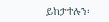ይከታተሉን፡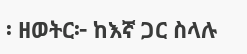፡ ዘወትር፦ ከእኛ ጋር ስላሉ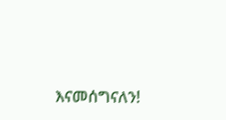እናመሰግናለን!